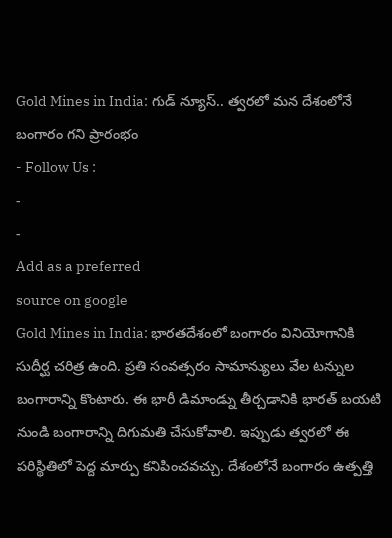Gold Mines in India: గుడ్ న్యూస్.. త్వరలో మన దేశంలోనే బంగారం గని ప్రారంభం
- Follow Us :
-
-
Add as a preferred
source on google
Gold Mines in India: భారతదేశంలో బంగారం వినియోగానికి సుదీర్ఘ చరిత్ర ఉంది. ప్రతి సంవత్సరం సామాన్యులు వేల టన్నుల బంగారాన్ని కొంటారు. ఈ భారీ డిమాండ్ను తీర్చడానికి భారత్ బయటి నుండి బంగారాన్ని దిగుమతి చేసుకోవాలి. ఇప్పుడు త్వరలో ఈ పరిస్థితిలో పెద్ద మార్పు కనిపించవచ్చు. దేశంలోనే బంగారం ఉత్పత్తి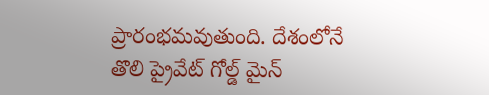ప్రారంభమవుతుంది. దేశంలోనే తొలి ప్రైవేట్ గోల్డ్ మైన్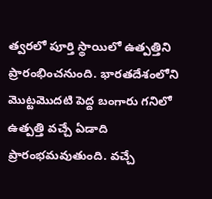త్వరలో పూర్తి స్థాయిలో ఉత్పత్తిని ప్రారంభించనుంది. భారతదేశంలోని మొట్టమొదటి పెద్ద బంగారు గనిలో ఉత్పత్తి వచ్చే ఏడాది ప్రారంభమవుతుంది. వచ్చే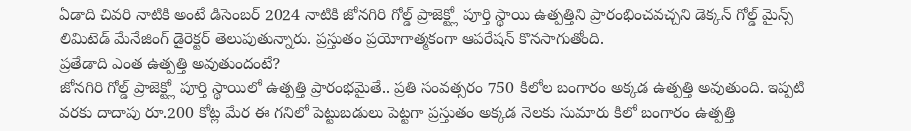ఏడాది చివరి నాటికి అంటే డిసెంబర్ 2024 నాటికి జోనగిరి గోల్డ్ ప్రాజెక్ట్లో పూర్తి స్థాయి ఉత్పత్తిని ప్రారంభించవచ్చని డెక్కన్ గోల్డ్ మైన్స్ లిమిటెడ్ మేనేజింగ్ డైరెక్టర్ తెలుపుతున్నారు. ప్రస్తుతం ప్రయోగాత్మకంగా ఆపరేషన్ కొనసాగుతోంది.
ప్రతేడాది ఎంత ఉత్పత్తి అవుతుందంటే?
జోనగిరి గోల్డ్ ప్రాజెక్ట్లో పూర్తి స్థాయిలో ఉత్పత్తి ప్రారంభమైతే.. ప్రతి సంవత్సరం 750 కిలోల బంగారం అక్కడ ఉత్పత్తి అవుతుంది. ఇప్పటి వరకు దాదాపు రూ.200 కోట్ల మేర ఈ గనిలో పెట్టుబడులు పెట్టగా ప్రస్తుతం అక్కడ నెలకు సుమారు కిలో బంగారం ఉత్పత్తి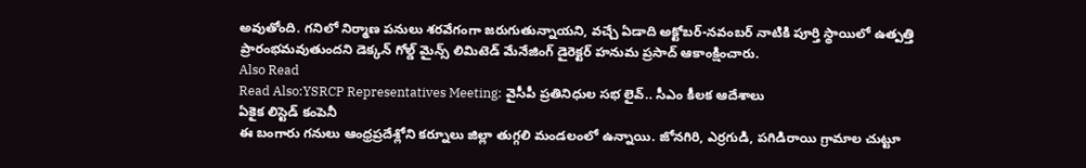అవుతోంది. గనిలో నిర్మాణ పనులు శరవేగంగా జరుగుతున్నాయని, వచ్చే ఏడాది అక్టోబర్-నవంబర్ నాటికి పూర్తి స్థాయిలో ఉత్పత్తి ప్రారంభమవుతుందని డెక్కన్ గోల్డ్ మైన్స్ లిమిటెడ్ మేనేజింగ్ డైరెక్టర్ హనుమ ప్రసాద్ ఆకాంక్షించారు.
Also Read
Read Also:YSRCP Representatives Meeting: వైసీపీ ప్రతినిధుల సభ లైవ్.. సీఎం కీలక ఆదేశాలు
ఏకైక లిస్టెడ్ కంపెనీ
ఈ బంగారు గనులు ఆంధ్రప్రదేశ్లోని కర్నూలు జిల్లా తుగ్గలి మండలంలో ఉన్నాయి. జోనగిరి, ఎర్రగుడి, పగిడిరాయి గ్రామాల చుట్టూ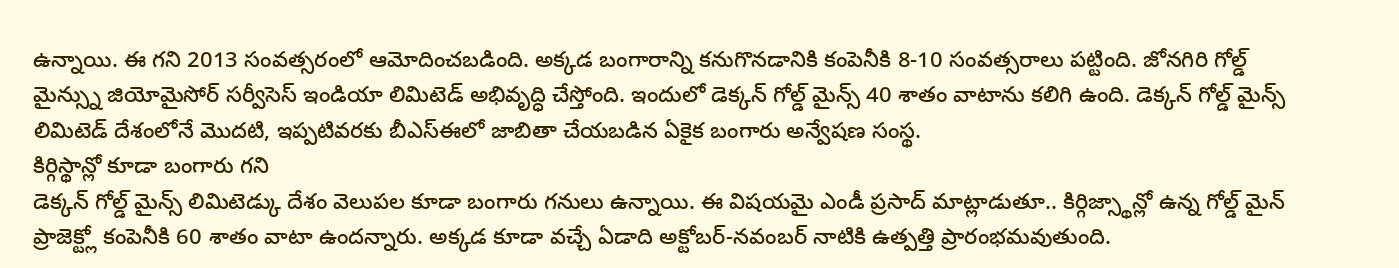ఉన్నాయి. ఈ గని 2013 సంవత్సరంలో ఆమోదించబడింది. అక్కడ బంగారాన్ని కనుగొనడానికి కంపెనీకి 8-10 సంవత్సరాలు పట్టింది. జోనగిరి గోల్డ్ మైన్స్ను జియోమైసోర్ సర్వీసెస్ ఇండియా లిమిటెడ్ అభివృద్ధి చేస్తోంది. ఇందులో డెక్కన్ గోల్డ్ మైన్స్ 40 శాతం వాటాను కలిగి ఉంది. డెక్కన్ గోల్డ్ మైన్స్ లిమిటెడ్ దేశంలోనే మొదటి, ఇప్పటివరకు బీఎస్ఈలో జాబితా చేయబడిన ఏకైక బంగారు అన్వేషణ సంస్థ.
కిర్గిస్థాన్లో కూడా బంగారు గని
డెక్కన్ గోల్డ్ మైన్స్ లిమిటెడ్కు దేశం వెలుపల కూడా బంగారు గనులు ఉన్నాయి. ఈ విషయమై ఎండీ ప్రసాద్ మాట్లాడుతూ.. కిర్గిజ్స్థాన్లో ఉన్న గోల్డ్ మైన్ ప్రాజెక్ట్లో కంపెనీకి 60 శాతం వాటా ఉందన్నారు. అక్కడ కూడా వచ్చే ఏడాది అక్టోబర్-నవంబర్ నాటికి ఉత్పత్తి ప్రారంభమవుతుంది.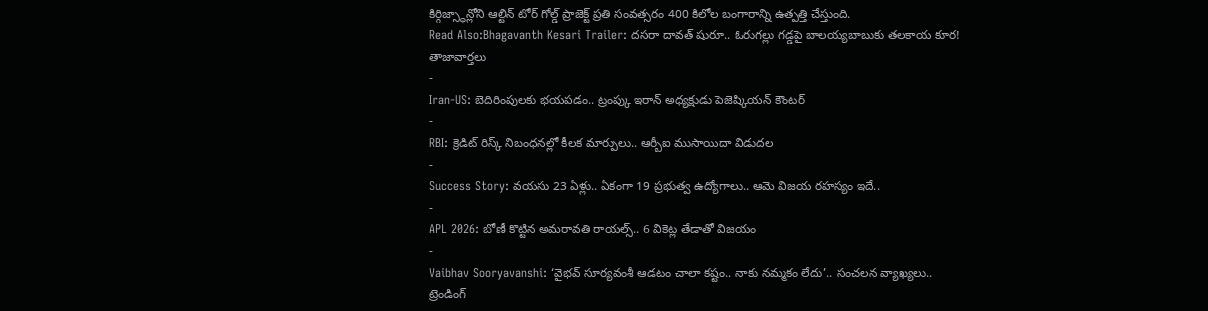కిర్గిజ్స్థాన్లోని ఆల్టిన్ టోర్ గోల్డ్ ప్రాజెక్ట్ ప్రతి సంవత్సరం 400 కిలోల బంగారాన్ని ఉత్పత్తి చేస్తుంది.
Read Also:Bhagavanth Kesari Trailer: దసరా దావత్ షురూ.. ఓరుగల్లు గడ్డపై బాలయ్యబాబుకు తలకాయ కూర!
తాజావార్తలు
-
Iran-US: బెదిరింపులకు భయపడం.. ట్రంప్కు ఇరాన్ అధ్యక్షుడు పెజెష్కియన్ కౌంటర్
-
RBI: క్రెడిట్ రిస్క్ నిబంధనల్లో కీలక మార్పులు.. ఆర్బీఐ ముసాయిదా విడుదల
-
Success Story: వయసు 23 ఏళ్లు.. ఏకంగా 19 ప్రభుత్వ ఉద్యోగాలు.. ఆమె విజయ రహస్యం ఇదే..
-
APL 2026: బోణీ కొట్టిన అమరావతి రాయల్స్.. 6 వికెట్ల తేడాతో విజయం
-
Vaibhav Sooryavanshi: ‘వైభవ్ సూర్యవంశీ ఆడటం చాలా కష్టం.. నాకు నమ్మకం లేదు’.. సంచలన వ్యాఖ్యలు..
ట్రెండింగ్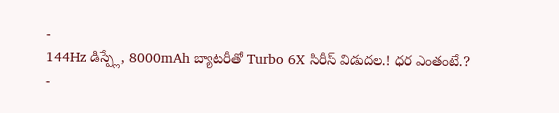-
144Hz డిస్ప్లే, 8000mAh బ్యాటరీతో Turbo 6X సిరీస్ విడుదల.! ధర ఎంతంటే.?
-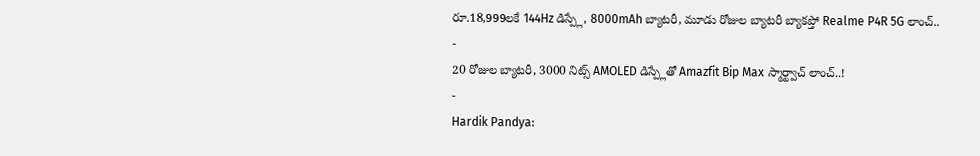రూ.18,999లకే 144Hz డిస్ప్లే, 8000mAh బ్యాటరీ, మూడు రోజుల బ్యాటరీ బ్యాకప్తో Realme P4R 5G లాంచ్..
-
20 రోజుల బ్యాటరీ, 3000 నిట్స్ AMOLED డిస్ప్లేతో Amazfit Bip Max స్మార్ట్వాచ్ లాంచ్..!
-
Hardik Pandya: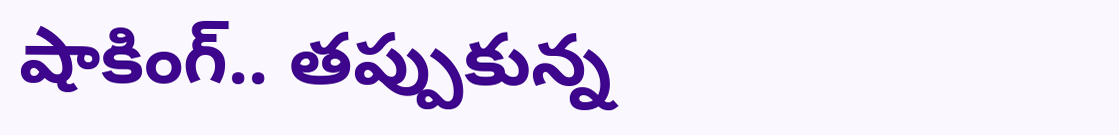షాకింగ్.. తప్పుకున్న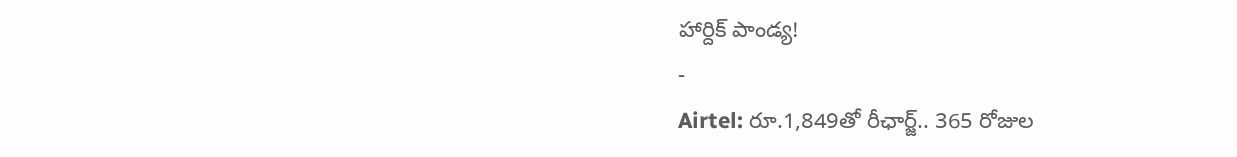హార్దిక్ పాండ్య!
-
Airtel: రూ.1,849తో రీఛార్జ్.. 365 రోజుల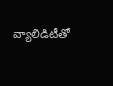వ్యాలిడిటీతో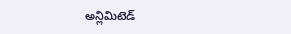అన్లిమిటెడ్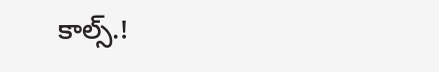కాల్స్.!